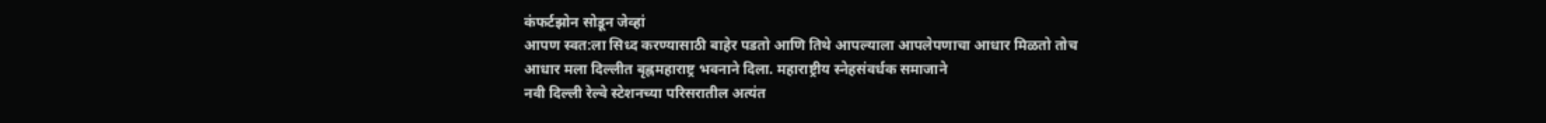कंफर्टझोन सोडून जेव्हां
आपण स्वत:ला सिध्द करण्यासाठी बाहेर पडतो आणि तिथे आपल्याला आपलेपणाचा आधार मिळतो तोच
आधार मला दिल्लीत बृह्नमहाराष्ट्र भवनाने दिला. महाराष्ट्रीय स्नेहसंवर्धक समाजाने
नवी दिल्ली रेल्वे स्टेशनच्या परिसरातील अत्यंत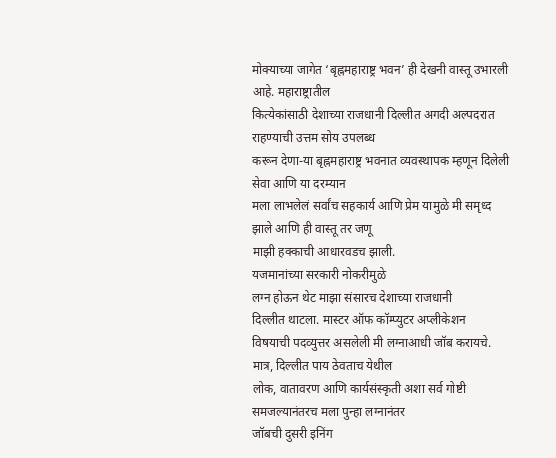मोक्याच्या जागेत ‘बृह्नमहाराष्ट्र भवन’ ही देखनी वास्तू उभारली आहे. महाराष्ट्रातील
कित्येकांसाठी देशाच्या राजधानी दिल्लीत अगदी अल्पदरात राहण्याची उत्तम सोय उपलब्ध
करून देणा-या बृह्नमहाराष्ट्र भवनात व्यवस्थापक म्हणून दिलेली सेवा आणि या दरम्यान
मला लाभलेलं सर्वांच सहकार्य आणि प्रेम यामुळे मी समृध्द झाले आणि ही वास्तू तर जणू
माझी हक्काची आधारवडच झाली.
यजमानांच्या सरकारी नोकरीमुळे
लग्न होऊन थेट माझा संसारच देशाच्या राजधानी
दिल्लीत थाटला. मास्टर ऑफ कॉम्प्युटर अप्लीकेशन
विषयाची पदव्युत्तर असलेली मी लग्नाआधी जॉब करायचे. मात्र, दिल्लीत पाय ठेवताच येथील
लोक, वातावरण आणि कार्यसंस्कृती अशा सर्व गोष्टी समजल्यानंतरच मला पुन्हा लग्नानंतर
जॉबची दुसरी इनिंग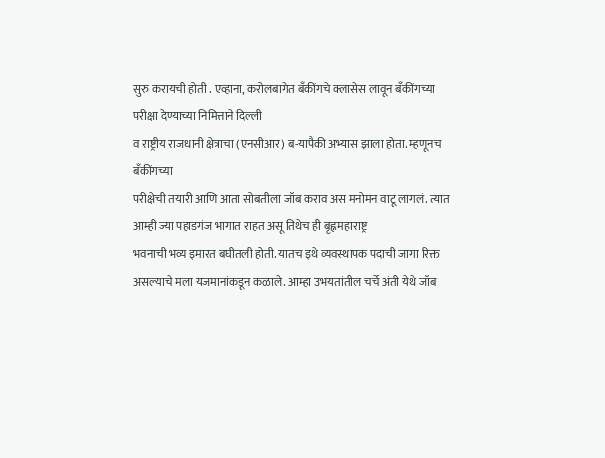सुरु करायची होती . एव्हाना, करोलबागेत बँकींगचे क्लासेस लावून बँकींगच्या परीक्षा देण्याच्या निमित्ताने दिल्ली
व राष्ट्रीय राजधानी क्षेत्राचा (एनसीआर) ब-यापैकी अभ्यास झाला होता. म्हणूनच बँकींगच्या
परीक्षेची तयारी आणि आता सोबतीला जॉब कराव अस मनोमन वाटू लागलं. त्यात आम्ही ज्या पहाडगंज भागात राहत असू तिथेच ही बृह्नमहाराष्ट्र
भवनाची भव्य इमारत बघीतली होती. यातच इथे व्यवस्थापक पदाची जागा रिक्त
असल्याचे मला यजमानांकडून कळाले. आम्हा उभयतांतील चर्चे अंती येथे जॉब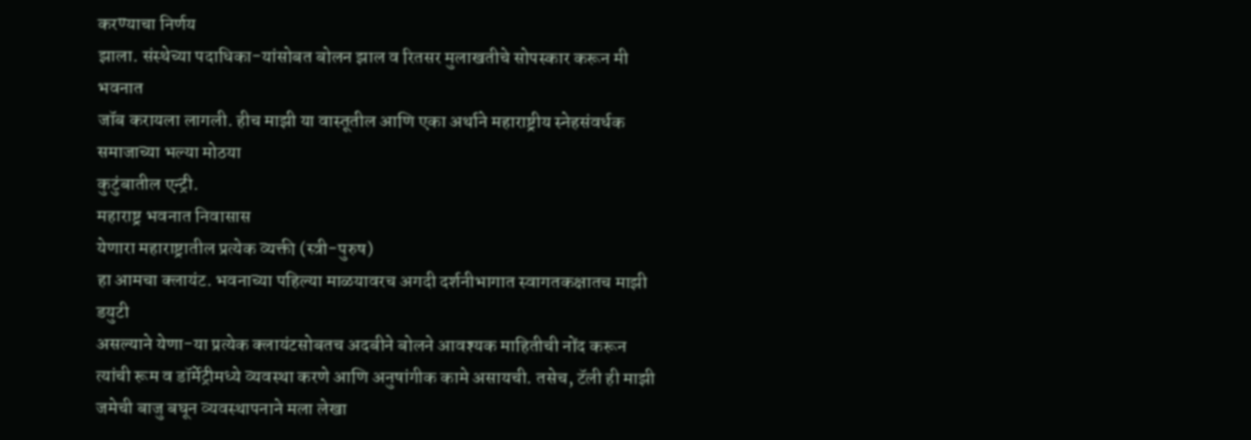करण्याचा निर्णय
झाला. संस्थेच्या पदाधिका-यांसोबत बोलन झाल व रितसर मुलाखतीचे सोपस्कार करून मी भवनात
जॉब करायला लागली. हीच माझी या वास्तूतील आणि एका अर्थाने महाराष्ट्रीय स्नेहसंवर्धक समाजाच्या भल्या मोठया
कुटुंबातील एन्ट्री.
महाराष्ट्र भवनात निवासास
येणारा महाराष्ट्रातील प्रत्येक व्यक्ती (स्त्री-पुरुष)
हा आमचा क्लायंट. भवनाच्या पहिल्या माळयावरच अगदी दर्शनीभागात स्वागतकक्षातच माझी डयुटी
असल्याने येणा-या प्रत्येक क्लायंटसोबतच अदबीने बोलने आवश्यक माहितीची नोंद करून त्यांची रूम व डॉर्मेट्रीमध्ये व्यवस्था करणे आणि अनुषांगीक कामे असायची. तसेच, टॅली ही माझी
जमेची बाजु बघून व्यवस्थापनाने मला लेखा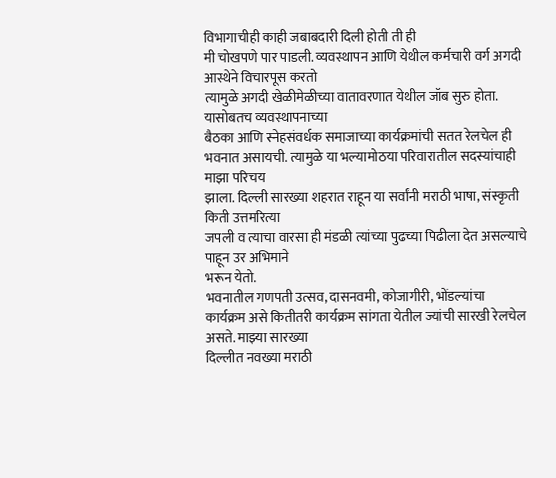विभागाचीही काही जबाबदारी दिली होती ती ही
मी चोखपणे पार पाडली. व्यवस्थापन आणि येथील कर्मचारी वर्ग अगदी आस्थेने विचारपूस करतो
त्यामुळे अगदी खेळीमेळीच्या वातावरणात येथील जॉब सुरु होता. यासोबतच व्यवस्थापनाच्या
बैठका आणि स्नेहसंवर्धक समाजाच्या कार्यक्रमांची सतत रेलचेल ही भवनात असायची. त्यामुळे या भल्यामोठया परिवारातील सदस्यांचाही माझा परिचय
झाला. दिल्ली सारख्या शहरात राहून या सर्वांनी मराठी भाषा, संस्कृती किती उत्तमरित्या
जपली व त्याचा वारसा ही मंडळी त्यांच्या पुढच्या पिढीला देत असल्याचे पाहून उर अभिमाने
भरून येतो.
भवनातील गणपती उत्सव, दासनवमी, कोजागीरी, भोंडल्यांचा
कार्यक्रम असे कितीतरी कार्यक्रम सांगता येतील ज्यांची सारखी रेलचेल असते. माझ्या सारख्या
दिल्लीत नवख्या मराठी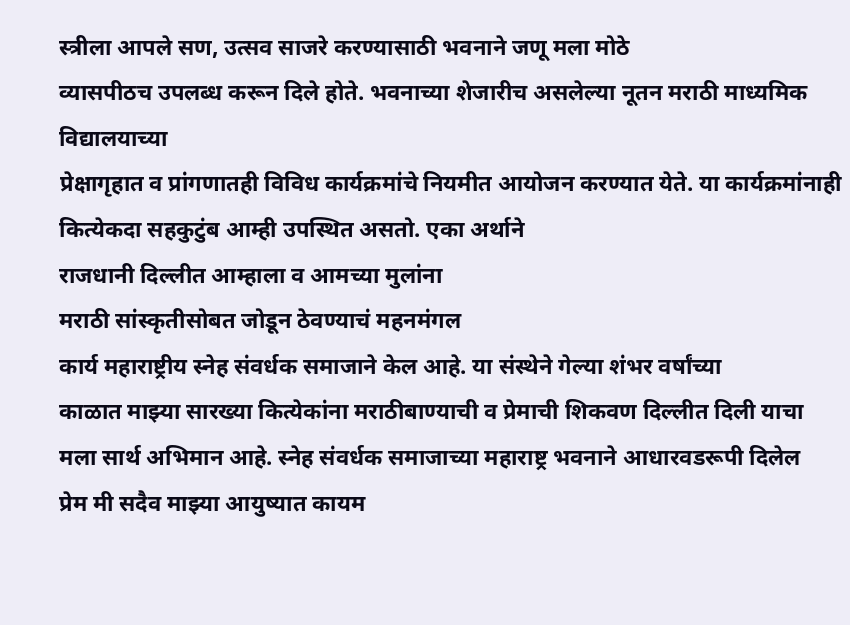स्त्रीला आपले सण, उत्सव साजरे करण्यासाठी भवनाने जणू मला मोठे
व्यासपीठच उपलब्ध करून दिले होते. भवनाच्या शेजारीच असलेल्या नूतन मराठी माध्यमिक विद्यालयाच्या
प्रेक्षागृहात व प्रांगणातही विविध कार्यक्रमांचे नियमीत आयोजन करण्यात येते. या कार्यक्रमांनाही कित्येकदा सहकुटुंब आम्ही उपस्थित असतो. एका अर्थाने
राजधानी दिल्लीत आम्हाला व आमच्या मुलांना
मराठी सांस्कृतीसोबत जोडून ठेवण्याचं महनमंगल
कार्य महाराष्ट्रीय स्नेह संवर्धक समाजाने केल आहे. या संस्थेने गेल्या शंभर वर्षांच्या
काळात माझ्या सारख्या कित्येकांना मराठीबाण्याची व प्रेमाची शिकवण दिल्लीत दिली याचा
मला सार्थ अभिमान आहे. स्नेह संवर्धक समाजाच्या महाराष्ट्र भवनाने आधारवडरूपी दिलेल
प्रेम मी सदैव माझ्या आयुष्यात कायम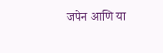जपेन आणि या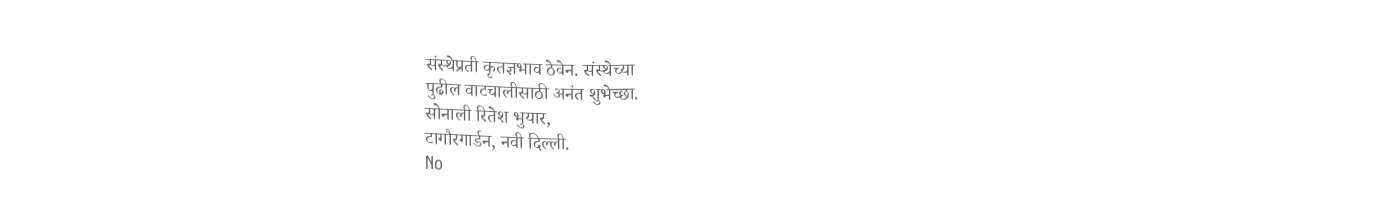संस्थेप्रती कृतज्ञभाव ठेवेन. संस्थेच्या
पुढील वाटचालीसाठी अनंत शुभेच्छा.
सोनाली रितेश भुयार,
टागौरगार्डन, नवी दिल्ली.
No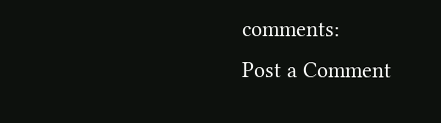comments:
Post a Comment